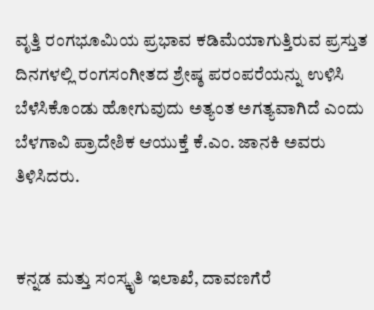ವೃತ್ತಿ ರಂಗಭೂಮಿಯ ಪ್ರಭಾವ ಕಡಿಮೆಯಾಗುತ್ತಿರುವ ಪ್ರಸ್ತುತ ದಿನಗಳಲ್ಲಿ ರಂಗಸಂಗೀತದ ಶ್ರೇಷ್ಠ ಪರಂಪರೆಯನ್ನು ಉಳಿಸಿ ಬೆಳೆಸಿಕೊಂಡು ಹೋಗುವುದು ಅತ್ಯಂತ ಅಗತ್ಯವಾಗಿದೆ ಎಂದು ಬೆಳಗಾವಿ ಪ್ರಾದೇಶಿಕ ಆಯುಕ್ತೆ ಕೆ.ಎಂ. ಜಾನಕಿ ಅವರು ತಿಳಿಸಿದರು.


ಕನ್ನಡ ಮತ್ತು ಸಂಸ್ಕೃತಿ ಇಲಾಖೆ, ದಾವಣಗೆರೆ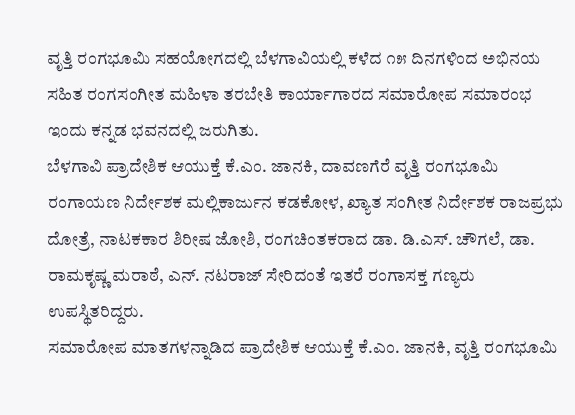ವೃತ್ತಿ ರಂಗಭೂಮಿ ಸಹಯೋಗದಲ್ಲಿ ಬೆಳಗಾವಿಯಲ್ಲಿ ಕಳೆದ ೧೫ ದಿನಗಳಿಂದ ಅಭಿನಯ ಸಹಿತ ರಂಗಸಂಗೀತ ಮಹಿಳಾ ತರಬೇತಿ ಕಾರ್ಯಾಗಾರದ ಸಮಾರೋಪ ಸಮಾರಂಭ ಇಂದು ಕನ್ನಡ ಭವನದಲ್ಲಿ ಜರುಗಿತು.
ಬೆಳಗಾವಿ ಪ್ರಾದೇಶಿಕ ಆಯುಕ್ತೆ ಕೆ.ಎಂ. ಜಾನಕಿ, ದಾವಣಗೆರೆ ವೃತ್ತಿ ರಂಗಭೂಮಿ ರಂಗಾಯಣ ನಿರ್ದೇಶಕ ಮಲ್ಲಿಕಾರ್ಜುನ ಕಡಕೋಳ, ಖ್ಯಾತ ಸಂಗೀತ ನಿರ್ದೇಶಕ ರಾಜಪ್ರಭು ದೋತ್ರೆ, ನಾಟಕಕಾರ ಶಿರೀಷ ಜೋಶಿ, ರಂಗಚಿಂತಕರಾದ ಡಾ. ಡಿ.ಎಸ್. ಚೌಗಲೆ, ಡಾ. ರಾಮಕೃಷ್ಣ ಮರಾಠೆ, ಎನ್. ನಟರಾಜ್ ಸೇರಿದಂತೆ ಇತರೆ ರಂಗಾಸಕ್ತ ಗಣ್ಯರು ಉಪಸ್ಥಿತರಿದ್ದರು.
ಸಮಾರೋಪ ಮಾತಗಳನ್ನಾಡಿದ ಪ್ರಾದೇಶಿಕ ಆಯುಕ್ತೆ ಕೆ.ಎಂ. ಜಾನಕಿ, ವೃತ್ತಿ ರಂಗಭೂಮಿ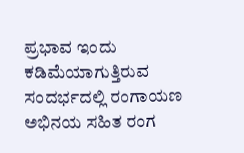ಪ್ರಭಾವ ಇಂದು ಕಡಿಮೆಯಾಗುತ್ತಿರುವ ಸಂದರ್ಭದಲ್ಲಿ ರಂಗಾಯಣ ಅಭಿನಯ ಸಹಿತ ರಂಗ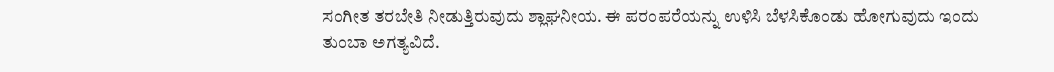ಸಂಗೀತ ತರಬೇತಿ ನೀಡುತ್ತಿರುವುದು ಶ್ಲಾಘನೀಯ. ಈ ಪರಂಪರೆಯನ್ನು ಉಳಿಸಿ ಬೆಳಸಿಕೊಂಡು ಹೋಗುವುದು ಇಂದು ತುಂಬಾ ಅಗತ್ಯವಿದೆ.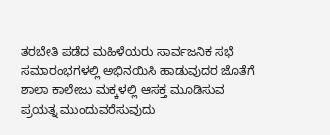ತರಬೇತಿ ಪಡೆದ ಮಹಿಳೆಯರು ಸಾರ್ವಜನಿಕ ಸಭೆ ಸಮಾರಂಭಗಳಲ್ಲಿ ಅಭಿನಯಿಸಿ ಹಾಡುವುದರ ಜೊತೆಗೆ ಶಾಲಾ ಕಾಲೇಜು ಮಕ್ಕಳಲ್ಲಿ ಆಸಕ್ತ ಮೂಡಿಸುವ ಪ್ರಯತ್ನ ಮುಂದುವರೆಸುವುದು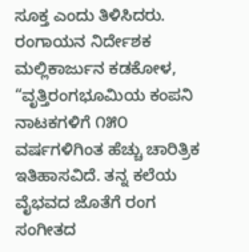ಸೂಕ್ತ ಎಂದು ತಿಳಿಸಿದರು.
ರಂಗಾಯನ ನಿರ್ದೇಶಕ ಮಲ್ಲಿಕಾರ್ಜುನ ಕಡಕೋಳ, “ವೃತ್ತಿರಂಗಭೂಮಿಯ ಕಂಪನಿ ನಾಟಕಗಳಿಗೆ ೧೫೦ ವರ್ಷಗಳಿಗಿಂತ ಹೆಚ್ಚು ಚಾರಿತ್ರಿಕ ಇತಿಹಾಸವಿದೆ. ತನ್ನ ಕಲೆಯ ವೈಭವದ ಜೊತೆಗೆ ರಂಗ ಸಂಗೀತದ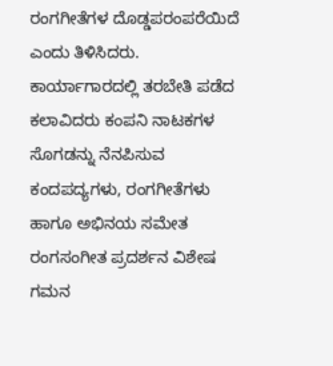ರಂಗಗೀತೆಗಳ ದೊಡ್ಡಪರಂಪರೆಯಿದೆ ಎಂದು ತಿಳಿಸಿದರು.
ಕಾರ್ಯಾಗಾರದಲ್ಲಿ ತರಬೇತಿ ಪಡೆದ ಕಲಾವಿದರು ಕಂಪನಿ ನಾಟಕಗಳ ಸೊಗಡನ್ನು ನೆನಪಿಸುವ ಕಂದಪದ್ಯಗಳು, ರಂಗಗೀತೆಗಳು ಹಾಗೂ ಅಭಿನಯ ಸಮೇತ ರಂಗಸಂಗೀತ ಪ್ರದರ್ಶನ ವಿಶೇಷ ಗಮನ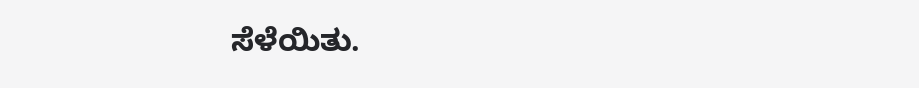ಸೆಳೆಯಿತು.